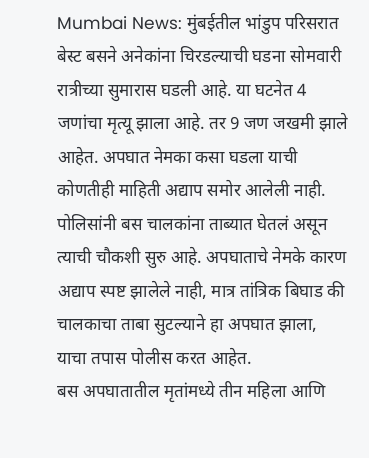Mumbai News: मुंबईतील भांडुप परिसरात बेस्ट बसने अनेकांना चिरडल्याची घडना सोमवारी रात्रीच्या सुमारास घडली आहे. या घटनेत 4 जणांचा मृत्यू झाला आहे. तर 9 जण जखमी झाले आहेत. अपघात नेमका कसा घडला याची कोणतीही माहिती अद्याप समोर आलेली नाही.
पोलिसांनी बस चालकांना ताब्यात घेतलं असून त्याची चौकशी सुरु आहे. अपघाताचे नेमके कारण अद्याप स्पष्ट झालेले नाही, मात्र तांत्रिक बिघाड की चालकाचा ताबा सुटल्याने हा अपघात झाला, याचा तपास पोलीस करत आहेत.
बस अपघातातील मृतांमध्ये तीन महिला आणि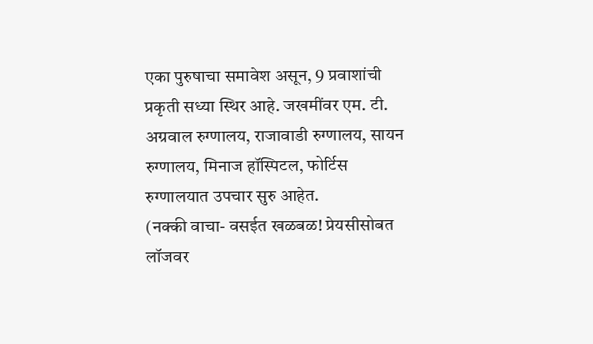एका पुरुषाचा समावेश असून, 9 प्रवाशांची प्रकृती सध्या स्थिर आहे. जखमींवर एम. टी. अग्रवाल रुग्णालय, राजावाडी रुग्णालय, सायन रुग्णालय, मिनाज हॉस्पिटल, फोर्टिस रुग्णालयात उपचार सुरु आहेत.
(नक्की वाचा- वसईत खळबळ! प्रेयसीसोबत लॉजवर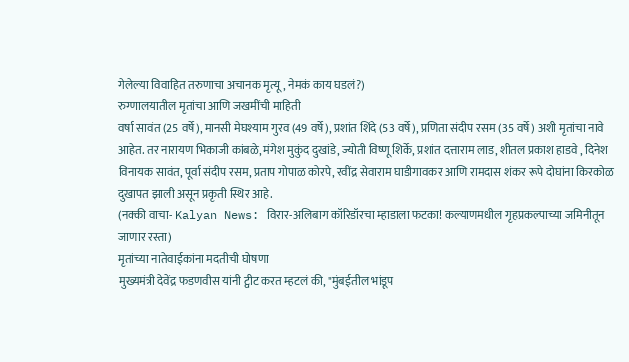गेलेल्या विवाहित तरुणाचा अचानक मृत्यू, नेमकं काय घडलं?)
रुग्णालयातील मृतांचा आणि जखमींची माहिती
वर्षा सावंत (25 वर्षे), मानसी मेघश्याम गुरव (49 वर्षे), प्रशांत शिंदे (53 वर्षे), प्रणिता संदीप रसम (35 वर्षे) अशी मृतांचा नावे आहेत. तर नारायण भिकाजी कांबळे, मंगेश मुकुंद दुखांडे, ज्योती विष्णू शिर्के, प्रशांत दत्ताराम लाड, शीतल प्रकाश हाडवे , दिनेश विनायक सावंत, पूर्वा संदीप रसम, प्रताप गोपाळ कोरपे, रवींद्र सेवाराम घाडीगावकर आणि रामदास शंकर रूपे दोघांना किरकोळ दुखापत झाली असून प्रकृती स्थिर आहे.
(नक्की वाचा- Kalyan News: विरार-अलिबाग कॉरिडॉरचा म्हाडाला फटका! कल्याणमधील गृहप्रकल्पाच्या जमिनीतून जाणार रस्ता)
मृतांच्या नातेवाईकांना मदतीची घोषणा
मुख्यमंत्री देवेंद्र फडणवीस यांनी ट्वीट करत म्हटलं की, "मुंबईतील भांडूप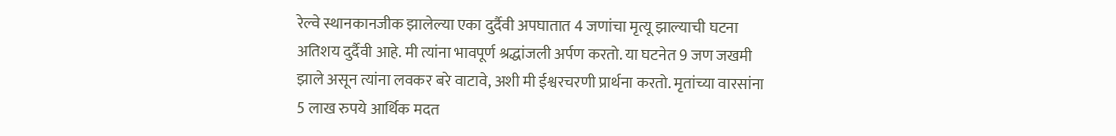रेल्वे स्थानकानजीक झालेल्या एका दुर्दैवी अपघातात 4 जणांचा मृत्यू झाल्याची घटना अतिशय दुर्दैवी आहे. मी त्यांना भावपूर्ण श्रद्धांजली अर्पण करतो. या घटनेत 9 जण जखमी झाले असून त्यांना लवकर बरे वाटावे, अशी मी ईश्वरचरणी प्रार्थना करतो. मृतांच्या वारसांना 5 लाख रुपये आर्थिक मदत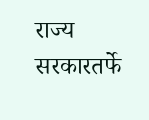राज्य सरकारतर्फे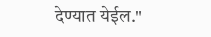देण्यात येईल."